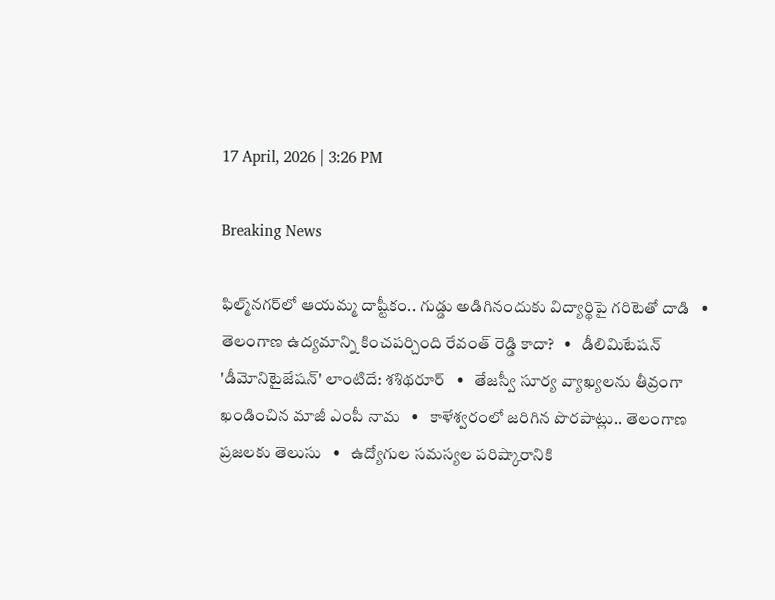17 April, 2026 | 3:26 PM

Breaking News

ఫిల్మ్‌నగర్‌లో ఆయమ్మ దాష్టీకం.. గుడ్డు అడిగినందుకు విద్యార్థిపై గరిటెతో దాడి   •   తెలంగాణ ఉద్యమాన్ని కించపర్చింది రేవంత్ రెడ్డి కాదా?   •   డీలిమిటేషన్ 'డీమోనిటైజేషన్' లాంటిదే: శశిథరూర్   •   తేజస్వీ సూర్య వ్యాఖ్యలను తీవ్రంగా ఖండించిన మాజీ ఎంపీ నామ   •   కాళేశ్వరంలో జరిగిన పొరపాట్లు.. తెలంగాణ ప్రజలకు తెలుసు   •   ఉద్యోగుల సమస్యల పరిష్కారానికి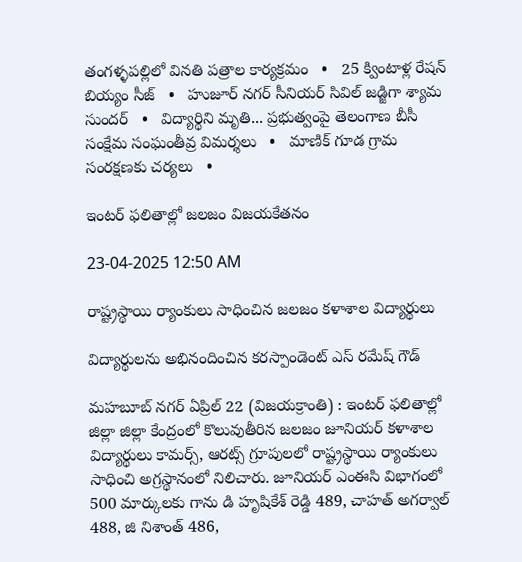తంగళ్ళపల్లిలో వినతి పత్రాల కార్యక్రమం   •   25 క్వింటాళ్ల రేషన్ బియ్యం సీజ్   •   హుజూర్ నగర్ సీనియర్ సివిల్ జడ్జిగా శ్యామ సుందర్   •   విద్యార్థిని మృతి... ప్రభుత్వంపై తెలంగాణ బీసీ సంక్షేమ సంఘంతీవ్ర విమర్శలు   •   మాణిక్ గూడ గ్రామ సంరక్షణకు చర్యలు   •

ఇంటర్ ఫలితాల్లో జలజం విజయకేతనం

23-04-2025 12:50 AM

రాష్ట్రస్థాయి ర్యాంకులు సాధించిన జలజం కళాశాల విద్యార్థులు

విద్యార్థులను అభినందించిన కరస్పాండెంట్ ఎస్ రమేష్ గౌడ్

మహబూబ్ నగర్ ఏప్రిల్ 22 (విజయక్రాంతి) : ఇంటర్ ఫలితాల్లో జిల్లా జిల్లా కేంద్రంలో కొలువుతీరిన జలజం జూనియర్ కళాశాల విద్యార్థులు కామర్స్, ఆరట్స్ గ్రూపులలో రాష్ట్రస్థాయి ర్యాంకులు సాధించి అగ్రస్థానంలో నిలిచారు. జూనియర్ ఎంఈసి విభాగంలో 500 మార్కులకు గాను డి హృషికేశ్ రెడ్డి 489, చాహత్ అగర్వాల్ 488, జి నిశాంత్ 486,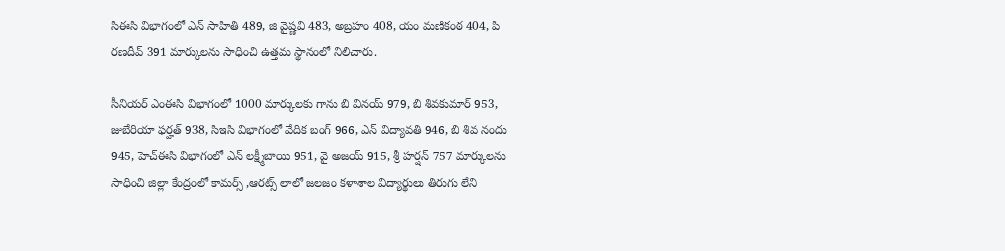సిఈసి విభాగంలో ఎన్ సాహితి 489, జి వైష్ణవి 483, అబ్రహం 408, యం మణికంఠ 404, పి రణదీవ్ 391 మార్కులను సాధించి ఉత్తమ స్థానంలో నిలిచారు.

సీనియర్ ఎంఈసి విభాగంలో 1000 మార్కులకు గాను బి వినయ్ 979, బి శివకుమార్ 953, జుబేరియా ఫర్హత్ 938, సిఇసి విభాగంలో వేదిక బంగ్ 966, ఎన్ విద్యావతి 946, బి శివ నందు 945, హెచ్‌ఈసి విభాగంలో ఎన్ లక్ష్మీబాయి 951, వై అజయ్ 915, శ్రీ హర్షన్ 757 మార్కులను సాధించి జిల్లా కేంద్రంలో కామర్స్ ,ఆరట్స్ లాలో జలజం కళాశాల విద్యార్థులు తిరుగు లేని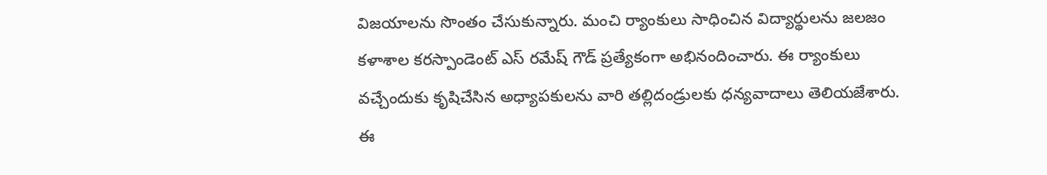విజయాలను సొంతం చేసుకున్నారు. మంచి ర్యాంకులు సాధించిన విద్యార్థులను జలజం కళాశాల కరస్పాండెంట్ ఎస్ రమేష్ గౌడ్ ప్రత్యేకంగా అభినందించారు. ఈ ర్యాంకులు వచ్చేందుకు కృషిచేసిన అధ్యాపకులను వారి తల్లిదండ్రులకు ధన్యవాదాలు తెలియజేశారు. ఈ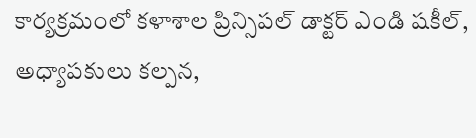కార్యక్రమంలో కళాశాల ప్రిన్సిపల్ డాక్టర్ ఎండి షకీల్, అధ్యాపకులు కల్పన,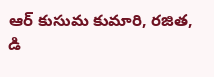ఆర్ కుసుమ కుమారి, రజిత, డి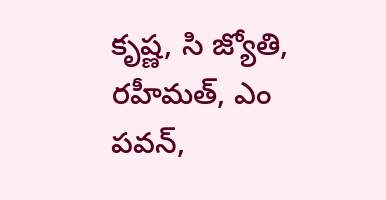కృష్ణ, సి జ్యోతి, రహీమత్, ఎం పవన్,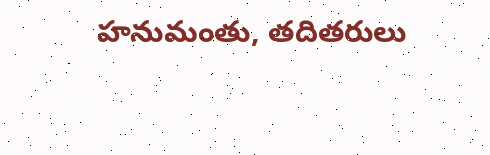హనుమంతు, తదితరులు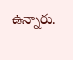ఉన్నారు.